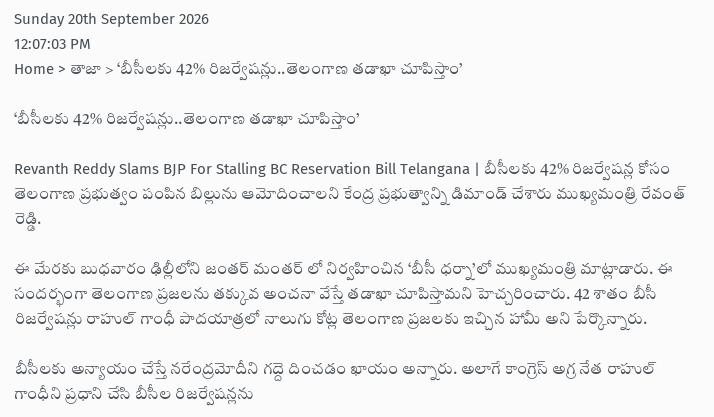Sunday 20th September 2026
12:07:03 PM
Home > తాజా > ‘బీసీలకు 42% రిజర్వేషన్లు..తెలంగాణ తడాఖా చూపిస్తాం’

‘బీసీలకు 42% రిజర్వేషన్లు..తెలంగాణ తడాఖా చూపిస్తాం’

Revanth Reddy Slams BJP For Stalling BC Reservation Bill Telangana | బీసీలకు 42% రిజర్వేషన్ల కోసం తెలంగాణ ప్రభుత్వం పంపిన బిల్లును ఆమోదించాలని కేంద్ర ప్రభుత్వాన్ని డిమాండ్ చేశారు ముఖ్యమంత్రి రేవంత్ రెడ్డి.

ఈ మేరకు బుధవారం ఢిల్లీలోని జంతర్ మంతర్ లో నిర్వహించిన ‘బీసీ ధర్నా’లో ముఖ్యమంత్రి మాట్లాడారు. ఈ సందర్భంగా తెలంగాణ ప్రజలను తక్కువ అంచనా వేస్తే తడాఖా చూపిస్తామని హెచ్చరించారు. 42 శాతం బీసీ రిజర్వేషన్లు రాహుల్ గాంధీ పాదయాత్రలో నాలుగు కోట్ల తెలంగాణ ప్రజలకు ఇచ్చిన హామీ అని పేర్కొన్నారు.

బీసీలకు అన్యాయం చేస్తే నరేంద్రమోదీని గద్దె దించడం ఖాయం అన్నారు. అలాగే కాంగ్రెస్ అగ్ర నేత రాహుల్ గాంధీని ప్రధాని చేసి బీసీల రిజర్వేషన్లను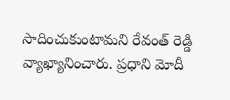సాదించుకుంటామని రేవంత్ రెడ్డి వ్యాఖ్యానించారు. ప్రధాని మోదీ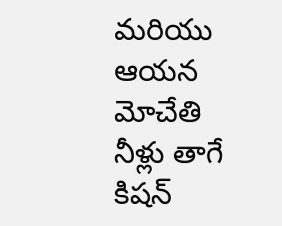మరియు ఆయన మోచేతి నీళ్లు తాగే కిషన్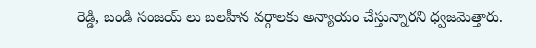రెడ్డి, బండి సంజయ్ లు బలహీన వర్గాలకు అన్యాయం చేస్తున్నారని ధ్వజమెత్తారు.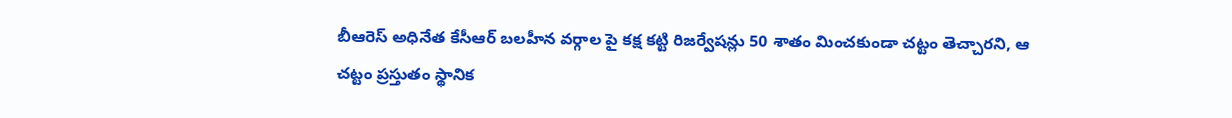బీఆరెస్ అధినేత కేసీఆర్ బలహీన వర్గాల పై కక్ష కట్టి రిజర్వేషన్లు 50 శాతం మించకుండా చట్టం తెచ్చారని, ఆ చట్టం ప్రస్తుతం స్థానిక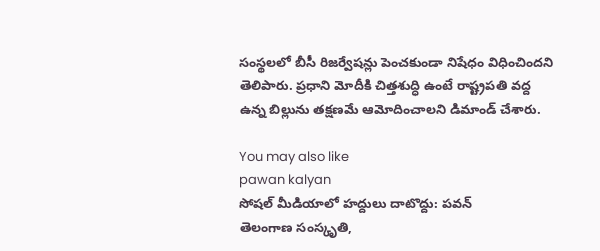సంస్థలలో బీసీ రిజర్వేషన్లు పెంచకుండా నిషేధం విధించిందని తెలిపారు. ప్రధాని మోదీకి చిత్తశుద్ధి ఉంటే రాష్ట్రపతి వద్ద ఉన్న బిల్లును తక్షణమే ఆమోదించాలని డిమాండ్ చేశారు.

You may also like
pawan kalyan
సోషల్ మీడియాలో హద్దులు దాటొద్దు: పవన్
తెలంగాణ సంస్కృతి,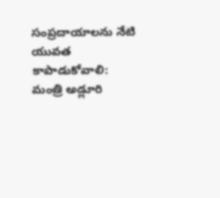సంప్రదాయాలను నేటి యువత కాపాడుకోవాలి: మంత్రి అడ్లూరి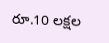రూ.10 లక్షల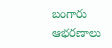బంగారు ఆభరణాలు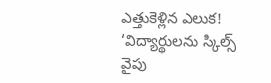ఎత్తుకెళ్లిన ఎలుక!
‘విద్యార్థులను స్కిల్స్ వైపు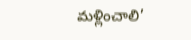మళ్లించాలి’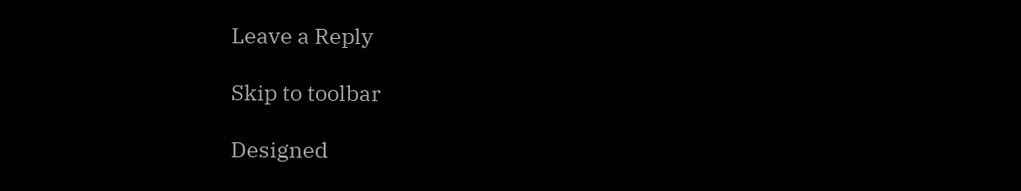Leave a Reply

Skip to toolbar

Designed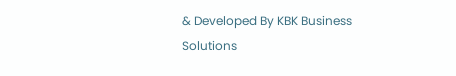& Developed By KBK Business Solutions